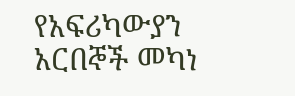የአፍሪካውያን አርበኞች መካነ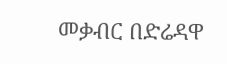መቃብር በድሬዳዋ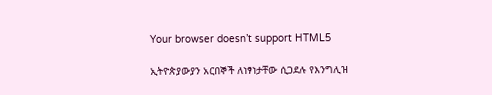Your browser doesn’t support HTML5

ኢትዮጵያውያን አርበኞች ለነፃነታቸው ሲጋደሉ የእንግሊዝ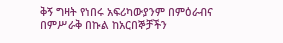ቅኝ ግዛት የነበሩ አፍሪካውያንም በምዕራብና በምሥራቅ በኩል ከአርበኞቻችን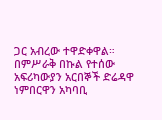ጋር አብረው ተዋድቀዋል። በምሥራቅ በኩል የተሰው አፍሪካውያን አርበኞች ድሬዳዋ ነምበርዋን አካባቢ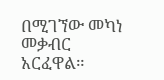በሚገኘው መካነ መቃብር አርፈዋል።